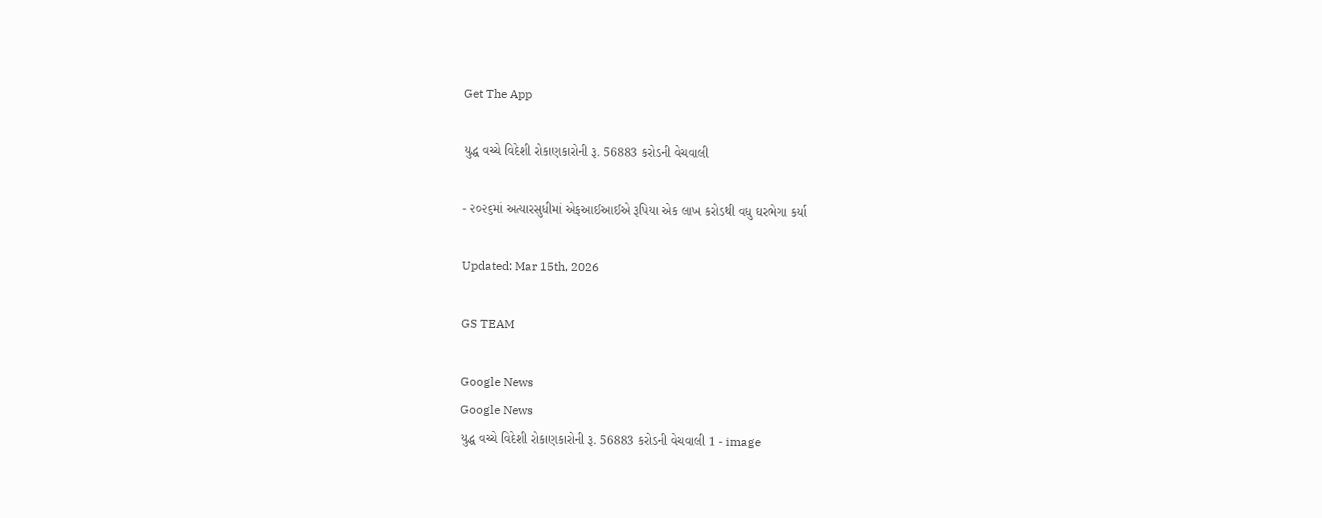Get The App

યુદ્ધ વચ્ચે વિદેશી રોકાણકારોની રૂ. 56883 કરોડની વેચવાલી

- ૨૦૨૬માં અત્યારસુધીમાં એફઆઈઆઈએ રૂપિયા એક લાખ કરોડથી વધુ ઘરભેગા કર્યા

Updated: Mar 15th, 2026

GS TEAM

Google News
Google News
યુદ્ધ વચ્ચે વિદેશી રોકાણકારોની રૂ. 56883 કરોડની વેચવાલી 1 - image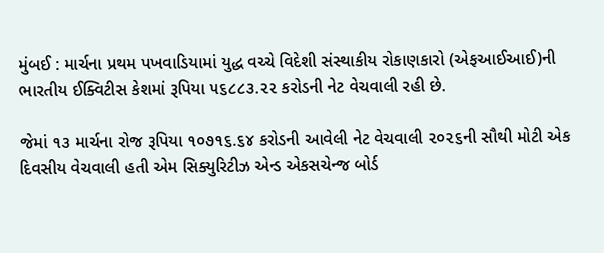મુંબઈ : માર્ચના પ્રથમ પખવાડિયામાં યુદ્ધ વચ્ચે વિદેશી સંસ્થાકીય રોકાણકારો (એફઆઈઆઈ)ની ભારતીય ઈક્વિટીસ કેશમાં રૂપિયા ૫૬૮૮૩.૨૨ કરોડની નેટ વેચવાલી રહી છે.

જેમાં ૧૩ માર્ચના રોજ રૂપિયા ૧૦૭૧૬.૬૪ કરોડની આવેલી નેટ વેચવાલી ૨૦૨૬ની સૌથી મોટી એક દિવસીય વેચવાલી હતી એમ સિક્યુરિટીઝ એન્ડ એકસચેન્જ બોર્ડ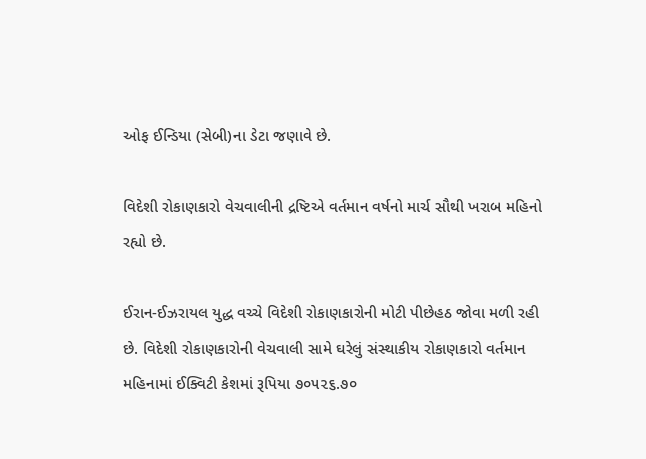ઓફ ઈન્ડિયા (સેબી)ના ડેટા જણાવે છે.

વિદેશી રોકાણકારો વેચવાલીની દ્રષ્ટિએ વર્તમાન વર્ષનો માર્ચ સૌથી ખરાબ મહિનો રહ્યો છે.

ઈરાન-ઈઝરાયલ યુદ્ધ વચ્ચે વિદેશી રોકાણકારોની મોટી પીછેહઠ જોવા મળી રહી છે. વિદેશી રોકાણકારોની વેચવાલી સામે ઘરેલું સંસ્થાકીય રોકાણકારો વર્તમાન મહિનામાં ઈક્વિટી કેશમાં રૂપિયા ૭૦૫૨૬.૭૦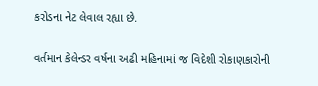કરોડના નેટ લેવાલ રહ્યા છે.

વર્તમાન કેલેન્ડર વર્ષના અઢી મહિનામાં જ વિદેશી રોકાણકારોની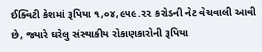ઈક્વિટી કેશમાં રૂપિયા ૧,૦૪,૯૫૯.૨૨ કરોડની નેટ વેચવાલી આવી છે, જ્યારે ઘરેલુ સંસ્થાકીય રોકાણકારોની રૂપિયા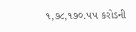૧,૭૮,૧૭૦.૫૫ કરોડની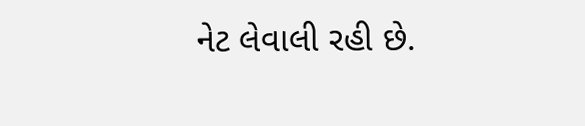નેટ લેવાલી રહી છે.